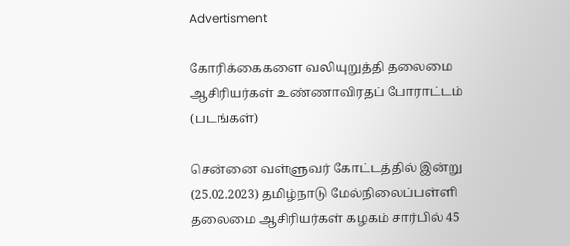Advertisment

கோரிக்கைகளை வலியுறுத்தி தலைமை ஆசிரியர்கள் உண்ணாவிரதப் போராட்டம் (படங்கள்)

சென்னை வள்ளுவர் கோட்டத்தில் இன்று (25.02.2023) தமிழ்நாடு மேல்நிலைப்பள்ளி தலைமை ஆசிரியர்கள் கழகம் சார்பில் 45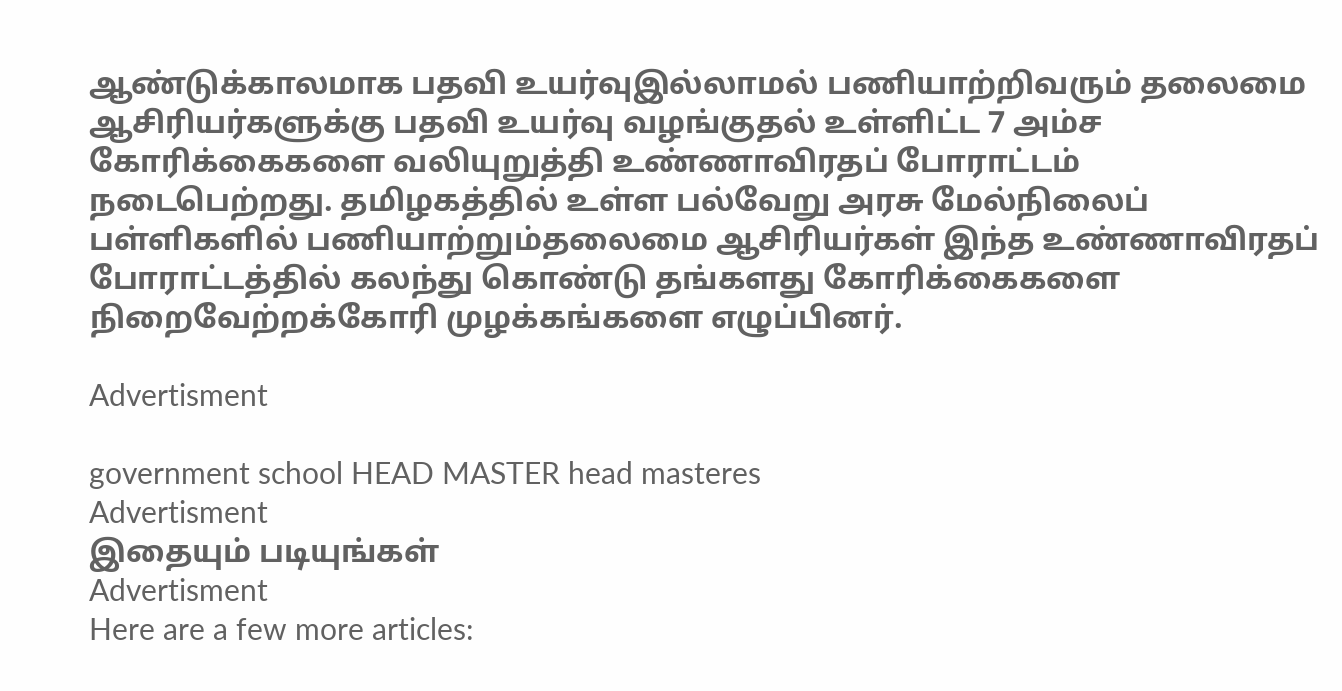ஆண்டுக்காலமாக பதவி உயர்வுஇல்லாமல் பணியாற்றிவரும் தலைமை ஆசிரியர்களுக்கு பதவி உயர்வு வழங்குதல் உள்ளிட்ட 7 அம்ச கோரிக்கைகளை வலியுறுத்தி உண்ணாவிரதப் போராட்டம் நடைபெற்றது. தமிழகத்தில் உள்ள பல்வேறு அரசு மேல்நிலைப் பள்ளிகளில் பணியாற்றும்தலைமை ஆசிரியர்கள் இந்த உண்ணாவிரதப் போராட்டத்தில் கலந்து கொண்டு தங்களது கோரிக்கைகளை நிறைவேற்றக்கோரி முழக்கங்களை எழுப்பினர்.

Advertisment

government school HEAD MASTER head masteres
Advertisment
இதையும் படியுங்கள்
Advertisment
Here are a few more articles: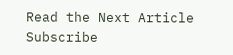Read the Next Article
Subscribe